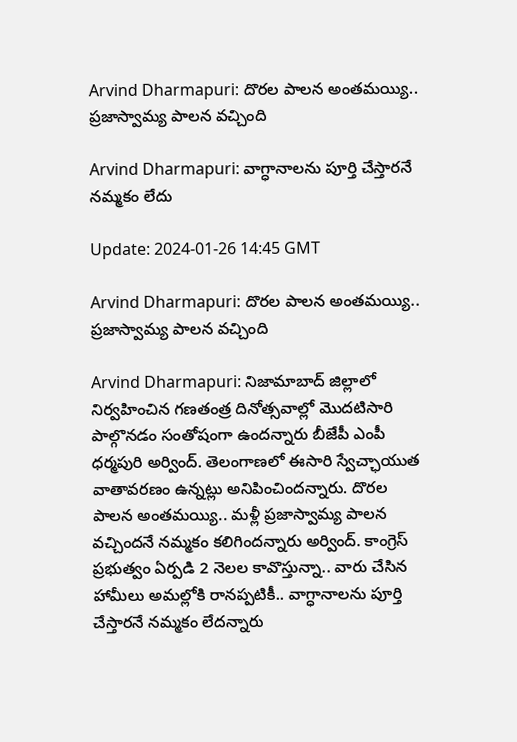Arvind Dharmapuri: దొరల పాలన అంతమయ్యి.. ప్రజాస్వామ్య పాలన వచ్చింది

Arvind Dharmapuri: వాగ్ధానాలను పూర్తి చేస్తారనే నమ్మకం లేదు

Update: 2024-01-26 14:45 GMT

Arvind Dharmapuri: దొరల పాలన అంతమయ్యి.. ప్రజాస్వామ్య పాలన వచ్చింది

Arvind Dharmapuri: నిజామాబాద్‌ జిల్లాలో నిర్వహించిన గణతంత్ర దినోత్సవాల్లో మొదటిసారి పాల్గొనడం సంతోషంగా ఉందన్నారు బీజేపీ ఎంపీ ధర్మపురి అర్వింద్. తెలంగాణలో ఈసారి స్వేచ్ఛాయుత వాతావరణం ఉన్నట్లు అనిపించిందన్నారు. దొరల పాలన అంతమయ్యి.. మళ్లీ ప్రజాస్వామ్య పాలన వచ్చిందనే నమ్మకం కలిగిందన్నారు అర్వింద్. కాంగ్రెస్ ప్రభుత్వం ఏర్పడి 2 నెలల కావొస్తున్నా.. వారు చేసిన హామీలు అమల్లోకి రానప్పటికీ.. వాగ్ధానాలను పూర్తి చేస్తారనే నమ్మకం లేదన్నారు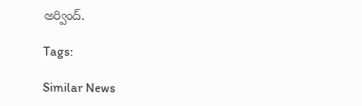అర్వింద్.

Tags:

Similar News